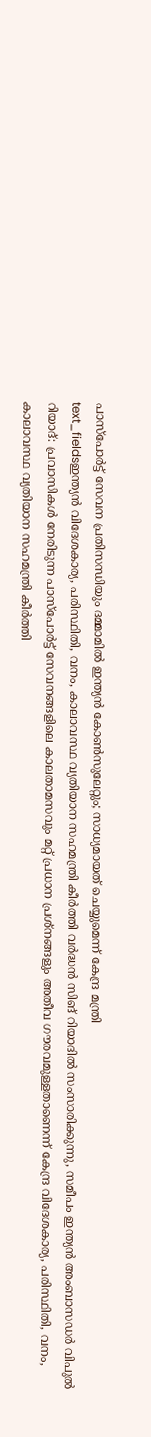പാസ്പോർട്ട് സേവന പ്രതിസന്ധിയും ദമ്മാമിൽ ഇന്ത്യൻ കോൺസുലേറ്റും; സാധ്യമായത് ചെയ്യുമെന്ന് കേന്ദ്ര മന്ത്രി
text_fieldsഇന്ത്യൻ വിദേശകാര്യ, പരിസ്ഥിതി, വനം, കാലാവസ്ഥ വ്യതിയാന സഹമന്ത്രി കീർത്തി വർദ്ധൻ സിങ് റിയാദിൽ സംസാരിക്കുന്നു, സമീപം ഇന്ത്യൻ അംബാസഡർ വിപുൽ
റിയാദ്: പ്രവാസികൾ നേരിടുന്ന പാസ്പോർട്ട് സേവനങ്ങളിലെ കാലതാമസവും മറ്റ് പ്രധാന പ്രശ്നങ്ങളും അതീവ ഗൗരവമുള്ളതാണെന്ന് കേന്ദ്ര വിദേശകാര്യ, പരിസ്ഥിതി, വനം, കാലാവസ്ഥ വ്യതിയാന സഹമന്ത്രി കീർത്തി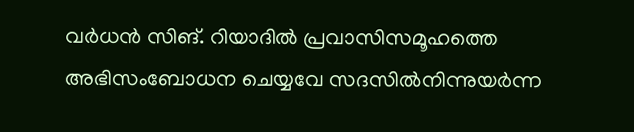വർധൻ സിങ്. റിയാദിൽ പ്രവാസിസമൂഹത്തെ അഭിസംബോധന ചെയ്യവേ സദസിൽനിന്നുയർന്ന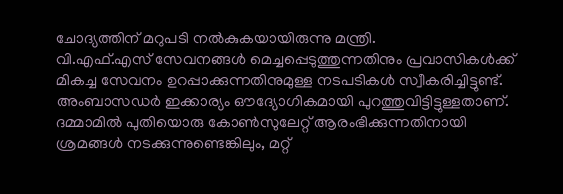ചോദ്യത്തിന് മറുപടി നൽകുകയായിരുന്നു മന്ത്രി.
വി.എഫ്.എസ് സേവനങ്ങൾ മെച്ചപ്പെടുത്തുന്നതിനും പ്രവാസികൾക്ക് മികച്ച സേവനം ഉറപ്പാക്കുന്നതിനുമുള്ള നടപടികൾ സ്വീകരിച്ചിട്ടുണ്ട്. അംബാസഡർ ഇക്കാര്യം ഔദ്യോഗികമായി പുറത്തുവിട്ടിട്ടുള്ളതാണ്. ദമ്മാമിൽ പുതിയൊരു കോൺസുലേറ്റ് ആരംഭിക്കുന്നതിനായി ശ്രമങ്ങൾ നടക്കുന്നുണ്ടെങ്കിലും, മറ്റ്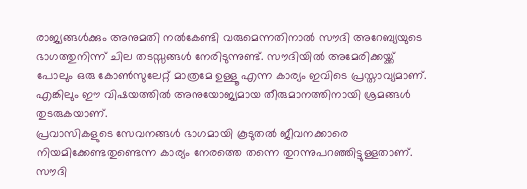രാജ്യങ്ങൾക്കും അനുമതി നൽകേണ്ടി വരുമെന്നതിനാൽ സൗദി അറേബ്യയുടെ ഭാഗത്തുനിന്ന് ചില തടസ്സങ്ങൾ നേരിടുന്നുണ്ട്. സൗദിയിൽ അമേരിക്കയ്ക്ക് പോലും ഒരു കോൺസുലേറ്റ് മാത്രമേ ഉള്ളൂ എന്ന കാര്യം ഇവിടെ പ്രസ്താവ്യമാണ്. എങ്കിലും ഈ വിഷയത്തിൽ അനുയോജ്യമായ തീരുമാനത്തിനായി ശ്രമങ്ങൾ തുടരുകയാണ്.
പ്രവാസികളുടെ സേവനങ്ങൾ ഭാഗമായി കൂടുതൽ ജീവനക്കാരെ നിയമിക്കേണ്ടതുണ്ടെന്ന കാര്യം നേരത്തെ തന്നെ തുറന്നുപറഞ്ഞിട്ടുള്ളതാണ്. സൗദി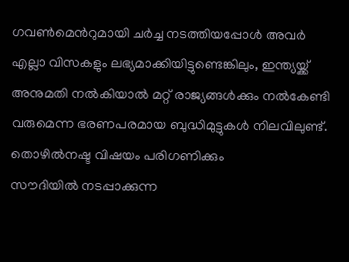ഗവൺമെൻറുമായി ചർച്ച നടത്തിയപ്പോൾ അവർ എല്ലാ വിസകളും ലഭ്യമാക്കിയിട്ടുണ്ടെങ്കിലും, ഇന്ത്യയ്ക്ക് അനുമതി നൽകിയാൽ മറ്റ് രാജ്യങ്ങൾക്കും നൽകേണ്ടി വരുമെന്ന ഭരണപരമായ ബുദ്ധിമുട്ടുകൾ നിലവിലുണ്ട്.
തൊഴിൽനഷ്ട വിഷയം പരിഗണിക്കും
സൗദിയിൽ നടപ്പാക്കുന്ന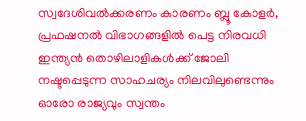സ്വദേശിവൽക്കരണം കാരണം ബ്ലൂ കോളർ, പ്രഫഷനൽ വിഭാഗങ്ങളിൽ പെട്ട നിരവധി ഇന്ത്യൻ തൊഴിലാളികൾക്ക് ജോലി നഷ്ടപ്പെടുന്ന സാഹചര്യം നിലവിലുണ്ടെന്നും ഓരോ രാജ്യവും സ്വന്തം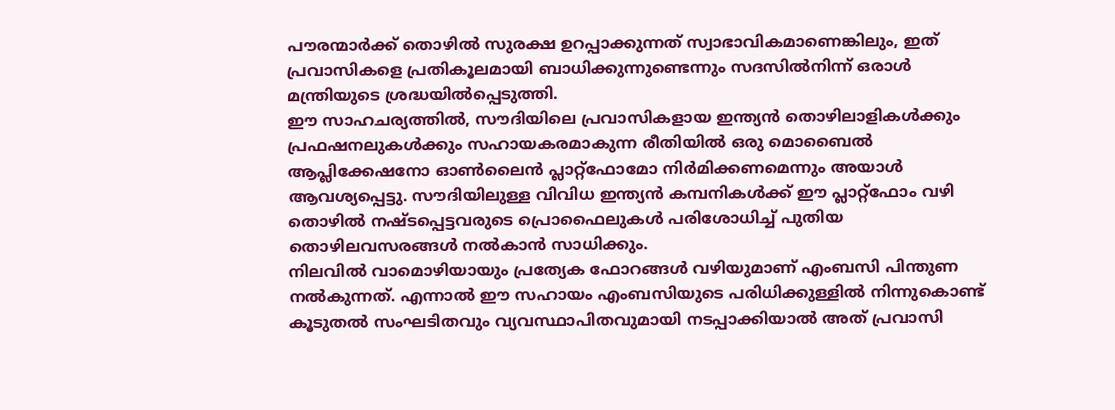പൗരന്മാർക്ക് തൊഴിൽ സുരക്ഷ ഉറപ്പാക്കുന്നത് സ്വാഭാവികമാണെങ്കിലും, ഇത് പ്രവാസികളെ പ്രതികൂലമായി ബാധിക്കുന്നുണ്ടെന്നും സദസിൽനിന്ന് ഒരാൾ മന്ത്രിയുടെ ശ്രദ്ധയിൽപ്പെടുത്തി.
ഈ സാഹചര്യത്തിൽ, സൗദിയിലെ പ്രവാസികളായ ഇന്ത്യൻ തൊഴിലാളികൾക്കും പ്രഫഷനലുകൾക്കും സഹായകരമാകുന്ന രീതിയിൽ ഒരു മൊബൈൽ ആപ്ലിക്കേഷനോ ഓൺലൈൻ പ്ലാറ്റ്ഫോമോ നിർമിക്കണമെന്നും അയാൾ ആവശ്യപ്പെട്ടു. സൗദിയിലുള്ള വിവിധ ഇന്ത്യൻ കമ്പനികൾക്ക് ഈ പ്ലാറ്റ്ഫോം വഴി തൊഴിൽ നഷ്ടപ്പെട്ടവരുടെ പ്രൊഫൈലുകൾ പരിശോധിച്ച് പുതിയ തൊഴിലവസരങ്ങൾ നൽകാൻ സാധിക്കും.
നിലവിൽ വാമൊഴിയായും പ്രത്യേക ഫോറങ്ങൾ വഴിയുമാണ് എംബസി പിന്തുണ നൽകുന്നത്. എന്നാൽ ഈ സഹായം എംബസിയുടെ പരിധിക്കുള്ളിൽ നിന്നുകൊണ്ട് കൂടുതൽ സംഘടിതവും വ്യവസ്ഥാപിതവുമായി നടപ്പാക്കിയാൽ അത് പ്രവാസി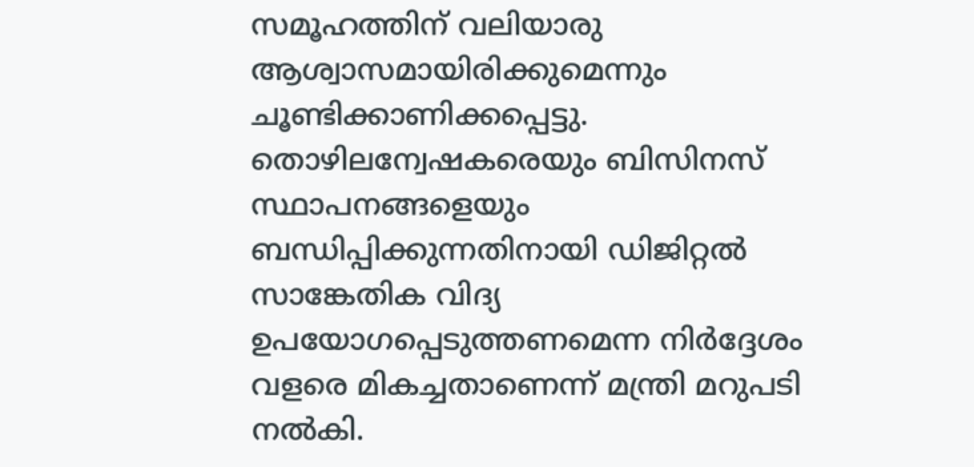സമൂഹത്തിന് വലിയാരു ആശ്വാസമായിരിക്കുമെന്നും ചൂണ്ടിക്കാണിക്കപ്പെട്ടു.
തൊഴിലന്വേഷകരെയും ബിസിനസ് സ്ഥാപനങ്ങളെയും ബന്ധിപ്പിക്കുന്നതിനായി ഡിജിറ്റൽ സാങ്കേതിക വിദ്യ ഉപയോഗപ്പെടുത്തണമെന്ന നിർദ്ദേശം വളരെ മികച്ചതാണെന്ന് മന്ത്രി മറുപടി നൽകി.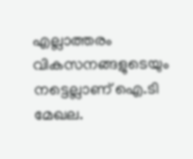എല്ലാത്തരം വികസനങ്ങളുടെയും നട്ടെല്ലാണ് ഐ.ടി മേഖല.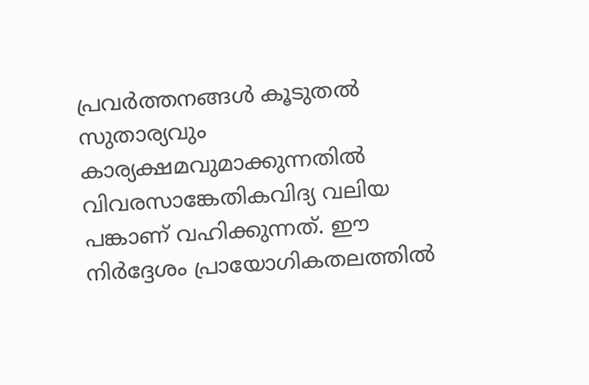പ്രവർത്തനങ്ങൾ കൂടുതൽ സുതാര്യവും കാര്യക്ഷമവുമാക്കുന്നതിൽ വിവരസാങ്കേതികവിദ്യ വലിയ പങ്കാണ് വഹിക്കുന്നത്. ഈ നിർദ്ദേശം പ്രായോഗികതലത്തിൽ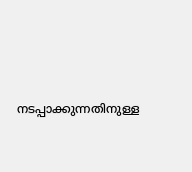നടപ്പാക്കുന്നതിനുള്ള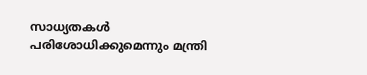സാധ്യതകൾ പരിശോധിക്കുമെന്നും മന്ത്രി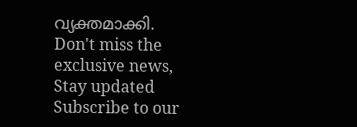വ്യക്തമാക്കി.
Don't miss the exclusive news, Stay updated
Subscribe to our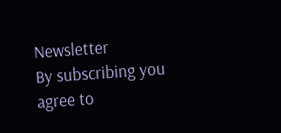Newsletter
By subscribing you agree to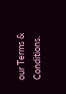our Terms & Conditions.